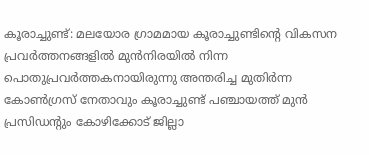കൂരാച്ചുണ്ട്: മലയോര ഗ്രാമമായ കൂരാച്ചുണ്ടിന്റെ വികസന പ്രവർത്തനങ്ങളിൽ മുൻനിരയിൽ നിന്ന പൊതുപ്രവർത്തകനായിരുന്നു അന്തരിച്ച മുതിർന്ന കോൺഗ്രസ് നേതാവും കൂരാച്ചുണ്ട് പഞ്ചായത്ത് മുൻ പ്രസിഡന്റും കോഴിക്കോട് ജില്ലാ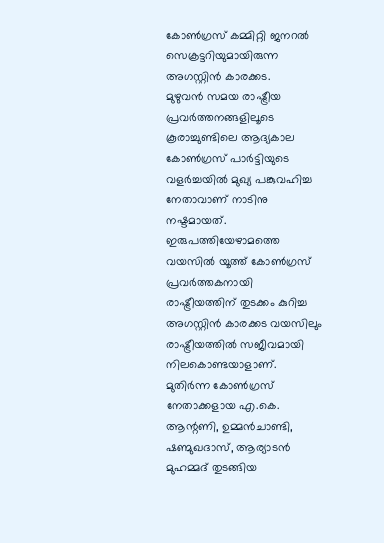കോൺഗ്രസ് കമ്മിറ്റി ജനറൽ സെക്രട്ടറിയുമായിരുന്ന അഗസ്റ്റിൻ കാരക്കട.
മുഴുവൻ സമയ രാഷ്ട്രീയ പ്രവർത്തനങ്ങളിലൂടെ കൂരാച്ചുണ്ടിലെ ആദ്യകാല കോൺഗ്രസ് പാർട്ടിയുടെ വളർച്ചയിൽ മുഖ്യ പങ്കുവഹിച്ച നേതാവാണ് നാടിനു നഷ്ടമായത്. ഇരുപത്തിയേഴാമത്തെ വയസിൽ യൂത്ത് കോൺഗ്രസ് പ്രവർത്തകനായി രാഷ്ട്രീയത്തിന് തുടക്കം കുറിച്ച അഗസ്റ്റിൻ കാരക്കട വയസിലും രാഷ്ട്രീയത്തിൽ സജീവമായി നിലകൊണ്ടയാളാണ്.
മുതിർന്ന കോൺഗ്രസ് നേതാക്കളായ എ.കെ. ആന്റണി, ഉമ്മൻചാണ്ടി, ഷണ്മുഖദാസ്, ആര്യാടൻ മുഹമ്മദ് തുടങ്ങിയ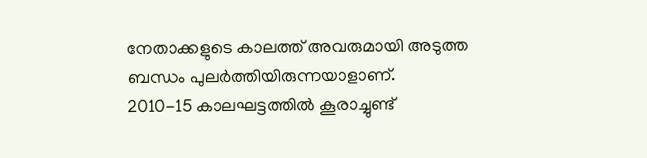നേതാക്കളുടെ കാലത്ത് അവരുമായി അടുത്ത ബന്ധം പുലർത്തിയിരുന്നയാളാണ്.
2010-15 കാലഘട്ടത്തിൽ കൂരാച്ചുണ്ട്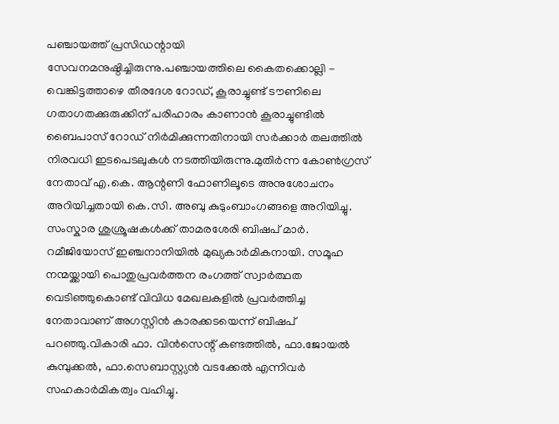പഞ്ചായത്ത് പ്രസിഡന്റായി സേവനമനുഷ്ഠിച്ചിരുന്നു.പഞ്ചായത്തിലെ കൈതക്കൊല്ലി - വെങ്കിട്ടത്താഴെ തീരദേശ റോഡ്, കൂരാച്ചുണ്ട് ടൗണിലെ ഗതാഗതക്കുരുക്കിന് പരിഹാരം കാണാൻ കൂരാച്ചുണ്ടിൽ ബൈപാസ് റോഡ് നിർമിക്കുന്നതിനായി സർക്കാർ തലത്തിൽ നിരവധി ഇടപെടലുകൾ നടത്തിയിരുന്നു.മുതിർന്ന കോൺഗ്രസ് നേതാവ് എ.കെ. ആന്റണി ഫോണിലൂടെ അനുശോചനം അറിയിച്ചതായി കെ.സി. അബു കുടുംബാംഗങ്ങളെ അറിയിച്ചു.
സംസ്കാര ശുശ്രൂഷകൾക്ക് താമരശേരി ബിഷപ് മാർ. റമീജിയോസ് ഇഞ്ചനാനിയിൽ മുഖ്യകാർമികനായി. സമൂഹ നന്മയ്ക്കായി പൊതുപ്രവർത്തന രംഗത്ത് സ്വാർത്ഥത വെടിഞ്ഞുകൊണ്ട് വിവിധ മേഖലകളിൽ പ്രവർത്തിച്ച നേതാവാണ് അഗസ്റ്റിൻ കാരക്കടയെന്ന് ബിഷപ് പറഞ്ഞു.വികാരി ഫാ. വിൻസെന്റ് കണ്ടത്തിൽ, ഫാ.ജോയൽ കുമ്പുക്കൽ, ഫാ.സെബാസ്റ്റ്യൻ വടക്കേൽ എന്നിവർ സഹകാർമികത്വം വഹിച്ചു.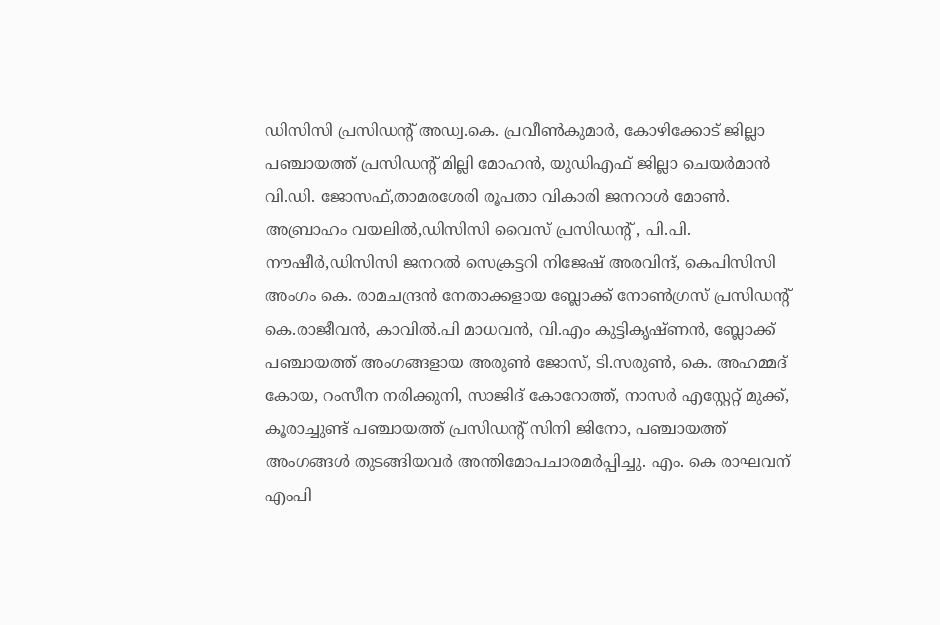ഡിസിസി പ്രസിഡന്റ് അഡ്വ.കെ. പ്രവീൺകുമാർ, കോഴിക്കോട് ജില്ലാ പഞ്ചായത്ത് പ്രസിഡന്റ് മില്ലി മോഹൻ, യുഡിഎഫ് ജില്ലാ ചെയർമാൻ വി.ഡി. ജോസഫ്,താമരശേരി രൂപതാ വികാരി ജനറാൾ മോൺ. അബ്രാഹം വയലിൽ,ഡിസിസി വൈസ് പ്രസിഡന്റ് , പി.പി. നൗഷീർ,ഡിസിസി ജനറൽ സെക്രട്ടറി നിജേഷ് അരവിന്ദ്, കെപിസിസി അംഗം കെ. രാമചന്ദ്രൻ നേതാക്കളായ ബ്ലോക്ക് നോൺഗ്രസ് പ്രസിഡന്റ് കെ.രാജീവൻ, കാവിൽ.പി മാധവൻ, വി.എം കുട്ടികൃഷ്ണൻ, ബ്ലോക്ക് പഞ്ചായത്ത് അംഗങ്ങളായ അരുൺ ജോസ്, ടി.സരുൺ, കെ. അഹമ്മദ് കോയ, റംസീന നരിക്കുനി, സാജിദ് കോറോത്ത്, നാസർ എസ്റ്റേറ്റ് മുക്ക്, കൂരാച്ചുണ്ട് പഞ്ചായത്ത് പ്രസിഡന്റ് സിനി ജിനോ, പഞ്ചായത്ത് അംഗങ്ങൾ തുടങ്ങിയവർ അന്തിമോപചാരമർപ്പിച്ചു. എം. കെ രാഘവന് എംപി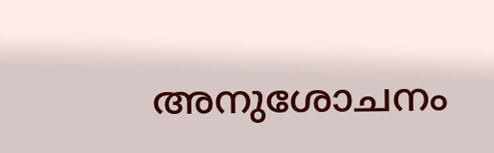അനുശോചനം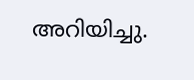അറിയിച്ചു.